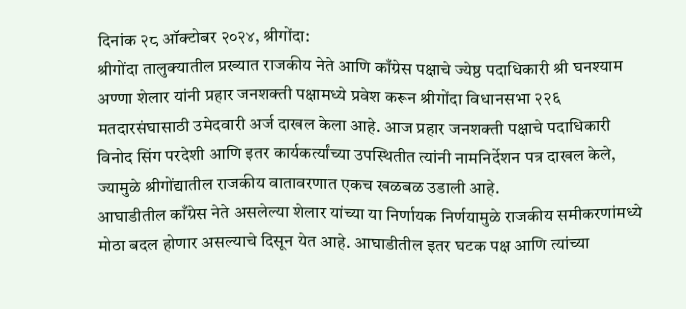दिनांक २८ ऑक्टोबर २०२४, श्रीगोंदा:
श्रीगोंदा तालुक्यातील प्रख्यात राजकीय नेते आणि काँग्रेस पक्षाचे ज्येष्ठ पदाधिकारी श्री घनश्याम अण्णा शेलार यांनी प्रहार जनशक्ती पक्षामध्ये प्रवेश करून श्रीगोंदा विधानसभा २२६ मतदारसंघासाठी उमेदवारी अर्ज दाखल केला आहे. आज प्रहार जनशक्ती पक्षाचे पदाधिकारी विनोद सिंग परदेशी आणि इतर कार्यकर्त्यांच्या उपस्थितीत त्यांनी नामनिर्देशन पत्र दाखल केले, ज्यामुळे श्रीगोंद्यातील राजकीय वातावरणात एकच खळबळ उडाली आहे.
आघाडीतील काँग्रेस नेते असलेल्या शेलार यांच्या या निर्णायक निर्णयामुळे राजकीय समीकरणांमध्ये मोठा बदल होणार असल्याचे दिसून येत आहे. आघाडीतील इतर घटक पक्ष आणि त्यांच्या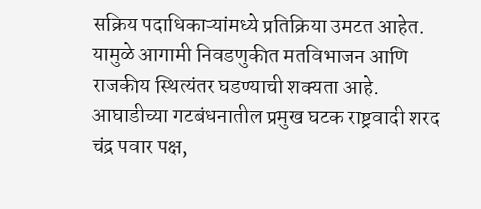सक्रिय पदाधिकाऱ्यांमध्ये प्रतिक्रिया उमटत आहेत. यामुळे आगामी निवडणुकीत मतविभाजन आणि राजकीय स्थित्यंतर घडण्याची शक्यता आहे.
आघाडीच्या गटबंधनातील प्रमुख घटक राष्ट्रवादी शरद चंद्र पवार पक्ष,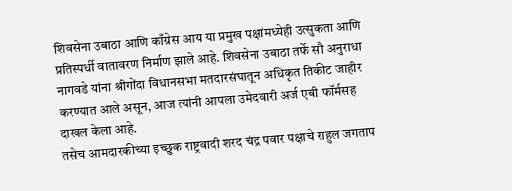शिवसेना उबाठा आणि काँग्रेस आय या प्रमुख पक्षांमध्येही उत्सुकता आणि प्रतिस्पर्धी वातावरण निर्माण झाले आहे. शिवसेना उबाठा तर्फे सौ अनुराधा नागवडे यांना श्रीगोंदा विधानसभा मतदारसंघातून अधिकृत तिकीट जाहीर करण्यात आले असून, आज त्यांनी आपला उमेदवारी अर्ज एबी फॉर्मसह दाखल केला आहे.
तसेच आमदारकीच्या इच्छुक राष्ट्रवादी शरद चंद्र पवार पक्षाचे राहुल जगताप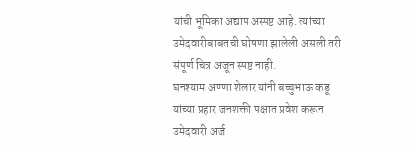यांची भूमिका अद्याप अस्पष्ट आहे. त्यांच्या उमेदवारीबाबतची घोषणा झालेली असली तरी संपूर्ण चित्र अजून स्पष्ट नाही.
घनश्याम अण्णा शेलार यांनी बच्चुभाऊ कडू यांच्या प्रहार जनशक्ती पक्षात प्रवेश करून उमेदवारी अर्ज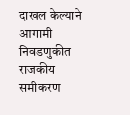दाखल केल्याने आगामी निवडणुकीत राजकीय समीकरण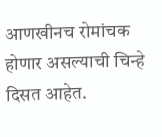आणखीनच रोमांचक होणार असल्याची चिन्हे दिसत आहेत.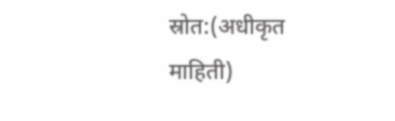स्रोत:(अधीकृत माहिती)